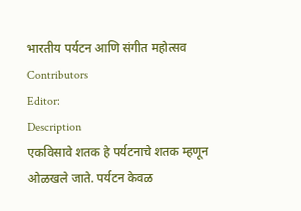भारतीय पर्यटन आणि संगीत महोत्सव
Contributors
Editor:
Description
एकविसावे शतक हे पर्यटनाचे शतक म्हणून ओळखले जाते. पर्यटन केवळ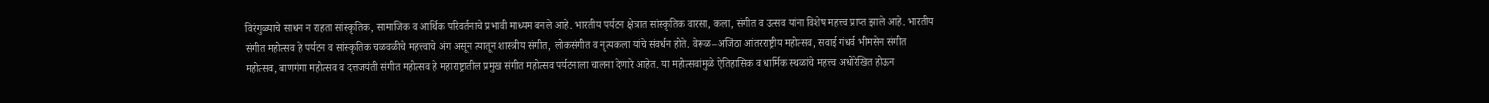विरंगुळ्याचे साधन न राहता सांस्कृतिक, सामाजिक व आर्थिक परिवर्तनाचे प्रभावी माध्यम बनले आहे. भारतीय पर्यटन क्षेत्रात सांस्कृतिक वारसा, कला, संगीत व उत्सव यांना विशेष महत्त्व प्राप्त झाले आहे. भारतीय संगीत महोत्सव हे पर्यटन व सांस्कृतिक चळवळीचे महत्त्वाचे अंग असून त्यातून शास्त्रीय संगीत, लोकसंगीत व नृत्यकला यांचे संवर्धन होते. वेरूळ–अजिंठा आंतरराष्ट्रीय महोत्सव, सवाई गंधर्व भीमसेन संगीत महोत्सव, बाणगंगा महोत्सव व दत्तजयंती संगीत महोत्सव हे महाराष्ट्रातील प्रमुख संगीत महोत्सव पर्यटनाला चालना देणारे आहेत. या महोत्सवांमुळे ऐतिहासिक व धार्मिक स्थळांचे महत्त्व अधोरेखित होऊन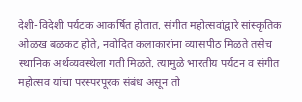देशी-विदेशी पर्यटक आकर्षित होतात. संगीत महोत्सवांद्वारे सांस्कृतिक ओळख बळकट होते, नवोदित कलाकारांना व्यासपीठ मिळते तसेच स्थानिक अर्थव्यवस्थेला गती मिळते. त्यामुळे भारतीय पर्यटन व संगीत महोत्सव यांचा परस्परपूरक संबंध असून तो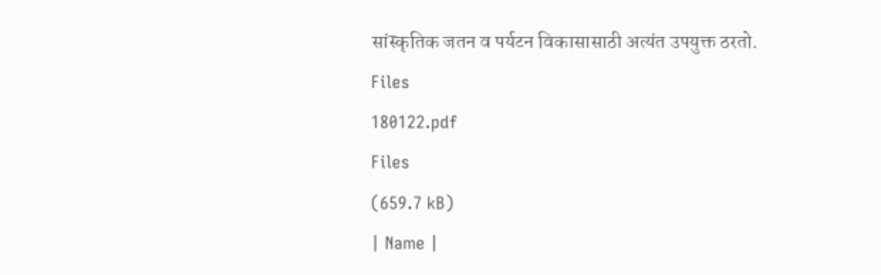सांस्कृतिक जतन व पर्यटन विकासासाठी अत्यंत उपयुक्त ठरतो.
Files
180122.pdf
Files
(659.7 kB)
| Name |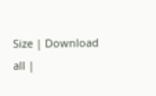Size | Download all |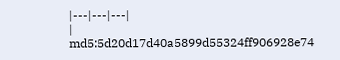|---|---|---|
|
md5:5d20d17d40a5899d55324ff906928e74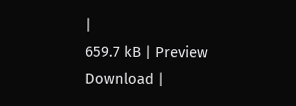|
659.7 kB | Preview Download |